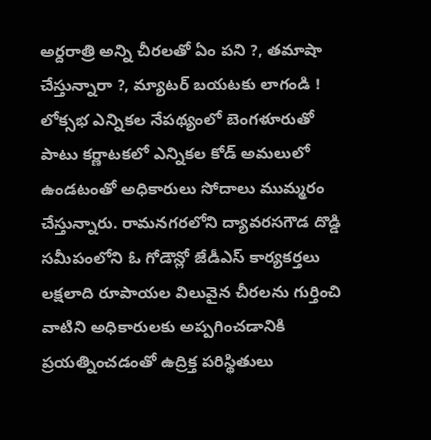అర్దరాత్రి అన్ని చీరలతో ఏం పని ?, తమాషా చేస్తున్నారా ?, మ్యాటర్ బయటకు లాగండి !
లోక్సభ ఎన్నికల నేపథ్యంలో బెంగళూరుతో పాటు కర్ణాటకలో ఎన్నికల కోడ్ అమలులో ఉండటంతో అధికారులు సోదాలు ముమ్మరం చేస్తున్నారు. రామనగరలోని ద్యావరసగౌడ దొడ్డి సమీపంలోని ఓ గోడౌన్లో జేడీఎస్ కార్యకర్తలు లక్షలాది రూపాయల విలువైన చీరలను గుర్తించి వాటిని అధికారులకు అప్పగించడానికి ప్రయత్నించడంతో ఉద్రిక్త పరిస్థితులు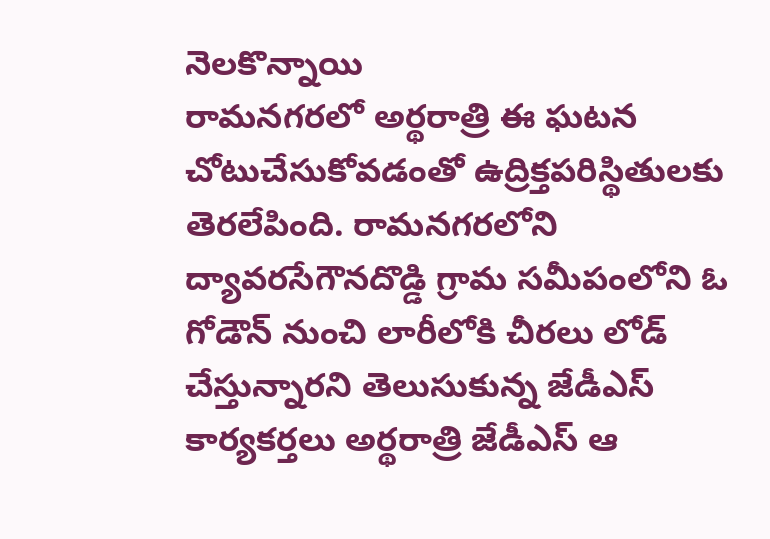నెలకొన్నాయి
రామనగరలో అర్థరాత్రి ఈ ఘటన చోటుచేసుకోవడంతో ఉద్రిక్తపరిస్థితులకు తెరలేపింది. రామనగరలోని ద్యావరసేగౌనదొడ్డి గ్రామ సమీపంలోని ఓ గోడౌన్ నుంచి లారీలోకి చీరలు లోడ్ చేస్తున్నారని తెలుసుకున్న జేడీఎస్ కార్యకర్తలు అర్థరాత్రి జేడీఎస్ ఆ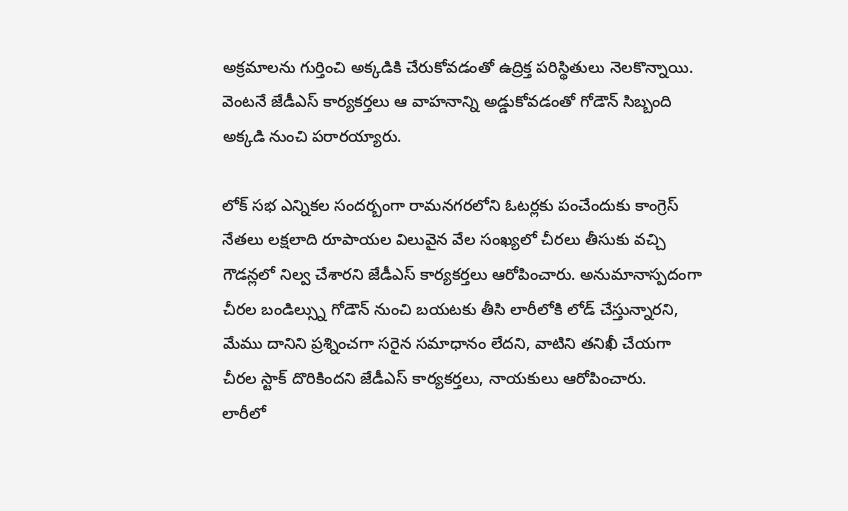అక్రమాలను గుర్తించి అక్కడికి చేరుకోవడంతో ఉద్రిక్త పరిస్థితులు నెలకొన్నాయి. వెంటనే జేడీఎస్ కార్యకర్తలు ఆ వాహనాన్ని అడ్డుకోవడంతో గోడౌన్ సిబ్బంది అక్కడి నుంచి పరారయ్యారు.

లోక్ సభ ఎన్నికల సందర్బంగా రామనగరలోని ఓటర్లకు పంచేందుకు కాంగ్రెస్ నేతలు లక్షలాది రూపాయల విలువైన వేల సంఖ్యలో చీరలు తీసుకు వచ్చి గౌడన్లలో నిల్వ చేశారని జేడీఎస్ కార్యకర్తలు ఆరోపించారు. అనుమానాస్పదంగా చీరల బండిల్స్ను గోడౌన్ నుంచి బయటకు తీసి లారీలోకి లోడ్ చేస్తున్నారని, మేము దానిని ప్రశ్నించగా సరైన సమాధానం లేదని, వాటిని తనిఖీ చేయగా చీరల స్టాక్ దొరికిందని జేడీఎస్ కార్యకర్తలు, నాయకులు ఆరోపించారు.
లారీలో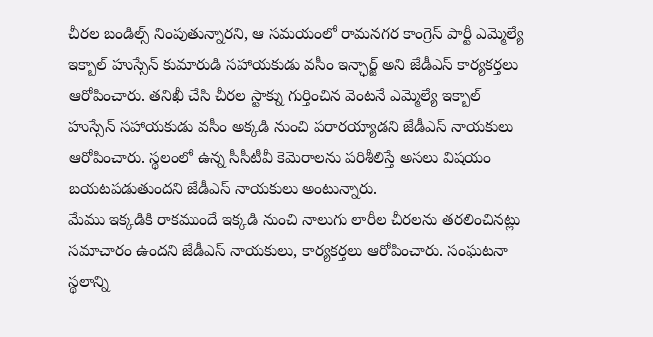చీరల బండిల్స్ నింపుతున్నారని, ఆ సమయంలో రామనగర కాంగ్రెస్ పార్టీ ఎమ్మెల్యే ఇక్బాల్ హుస్సేన్ కుమారుడి సహాయకుడు వసీం ఇన్ఛార్జ్ అని జేడీఎస్ కార్యకర్తలు ఆరోపించారు. తనిఖీ చేసి చీరల స్టాక్ను గుర్తించిన వెంటనే ఎమ్మెల్యే ఇక్బాల్ హుస్సేన్ సహాయకుడు వసీం అక్కడి నుంచి పరారయ్యాడని జేడీఎస్ నాయకులు ఆరోపించారు. స్థలంలో ఉన్న సీసీటీవీ కెమెరాలను పరిశీలిస్తే అసలు విషయం బయటపడుతుందని జేడీఎస్ నాయకులు అంటున్నారు.
మేము ఇక్కడికి రాకముందే ఇక్కడి నుంచి నాలుగు లారీల చీరలను తరలించినట్లు సమాచారం ఉందని జేడీఎస్ నాయకులు, కార్యకర్తలు ఆరోపించారు. సంఘటనా స్థలాన్ని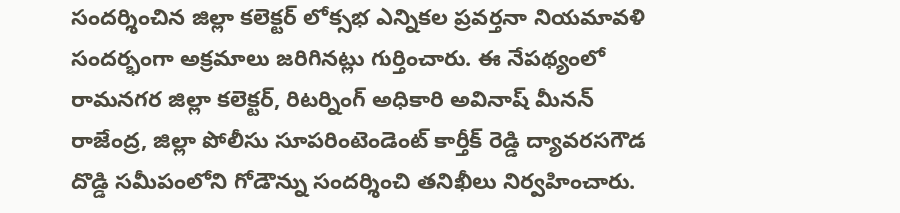సందర్శించిన జిల్లా కలెక్టర్ లోక్సభ ఎన్నికల ప్రవర్తనా నియమావళి సందర్భంగా అక్రమాలు జరిగినట్లు గుర్తించారు. ఈ నేపథ్యంలో రామనగర జిల్లా కలెక్టర్, రిటర్నింగ్ అధికారి అవినాష్ మీనన్ రాజేంద్ర, జిల్లా పోలీసు సూపరింటెండెంట్ కార్తీక్ రెడ్డి ద్యావరసగౌడ దొడ్డి సమీపంలోని గోడౌన్ను సందర్శించి తనిఖీలు నిర్వహించారు.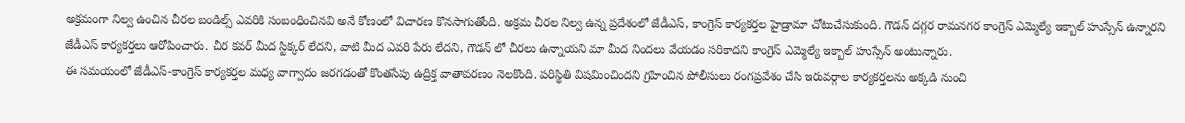అక్రమంగా నిల్వ ఉంచిన చీరల బండిల్స్ ఎవరికి సంబంధించినవి అనే కోణంలో విచారణ కొనసాగుతోంది. అక్రమ చీరల నిల్వ ఉన్న ప్రదేశంలో జేడీఎస్, కాంగ్రెస్ కార్యకర్తల హైడ్రామా చోటుచేసుకుంది. గౌడన్ దగ్గర రామనగర కాంగ్రెస్ ఎమ్మెల్యే ఇక్బాల్ హుస్సేన్ ఉన్నారని జేడీఎస్ కార్యకర్తలు ఆరోపించారు. చీర కవర్ మీద స్టిక్కర్ లేదని, వాటి మీద ఎవరి పేరు లేదని, గౌడన్ లో చీరలు ఉన్నాయని మా మీద నిందలు వేయడం సరికాదని కాంగ్రెస్ ఎమ్మెల్యే ఇక్బాల్ హుస్సేన్ అంటున్నారు.
ఈ సమయంలో జేడీఎస్-కాంగ్రెస్ కార్యకర్తల మధ్య వాగ్వాదం జరగడంతో కొంతసేపు ఉద్రిక్త వాతావరణం నెలకొంది. పరిస్థితి విషమించిందని గ్రహించిన పోలీసులు రంగప్రవేశం చేసి ఇరువర్గాల కార్యకర్తలను అక్కడి నుంచి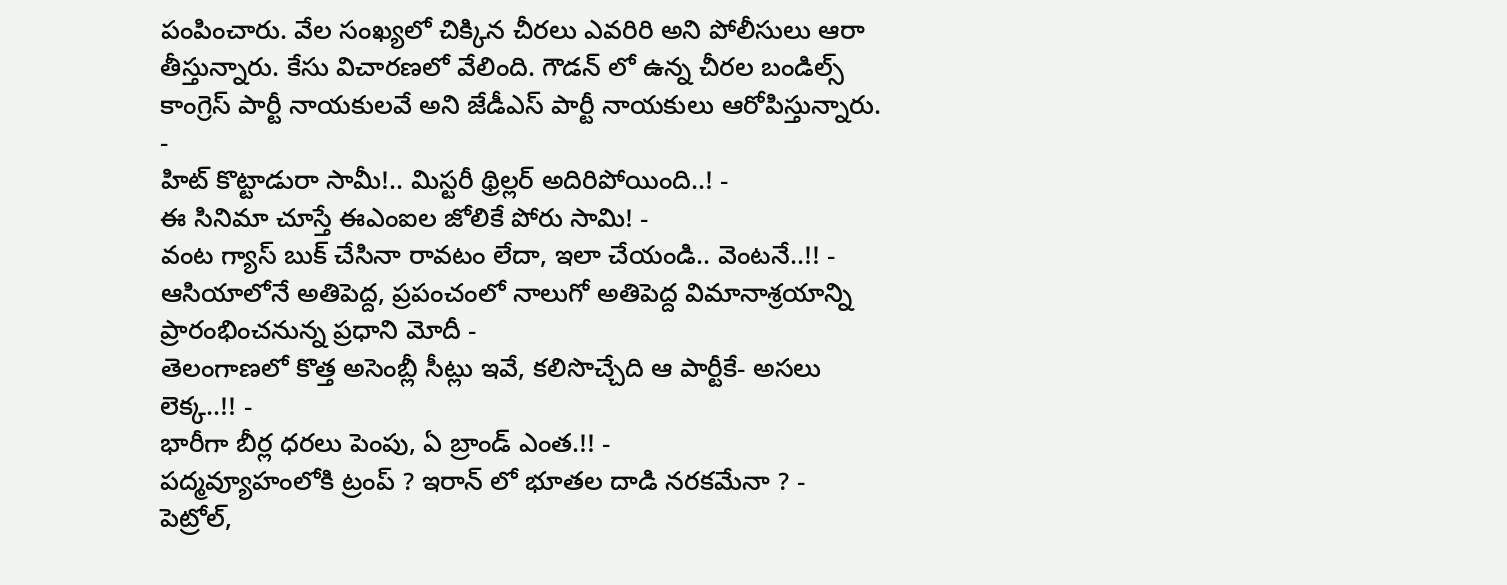పంపించారు. వేల సంఖ్యలో చిక్కిన చీరలు ఎవరిరి అని పోలీసులు ఆరా తీస్తున్నారు. కేసు విచారణలో వేలింది. గౌడన్ లో ఉన్న చీరల బండిల్స్ కాంగ్రెస్ పార్టీ నాయకులవే అని జేడీఎస్ పార్టీ నాయకులు ఆరోపిస్తున్నారు.
-
హిట్ కొట్టాడురా సామీ!.. మిస్టరీ థ్రిల్లర్ అదిరిపోయింది..! -
ఈ సినిమా చూస్తే ఈఎంఐల జోలికే పోరు సామి! -
వంట గ్యాస్ బుక్ చేసినా రావటం లేదా, ఇలా చేయండి.. వెంటనే..!! -
ఆసియాలోనే అతిపెద్ద, ప్రపంచంలో నాలుగో అతిపెద్ద విమానాశ్రయాన్ని ప్రారంభించనున్న ప్రధాని మోదీ -
తెలంగాణలో కొత్త అసెంబ్లీ సీట్లు ఇవే, కలిసొచ్చేది ఆ పార్టీకే- అసలు లెక్క..!! -
భారీగా బీర్ల ధరలు పెంపు, ఏ బ్రాండ్ ఎంత.!! -
పద్మవ్యూహంలోకి ట్రంప్ ? ఇరాన్ లో భూతల దాడి నరకమేనా ? -
పెట్రోల్,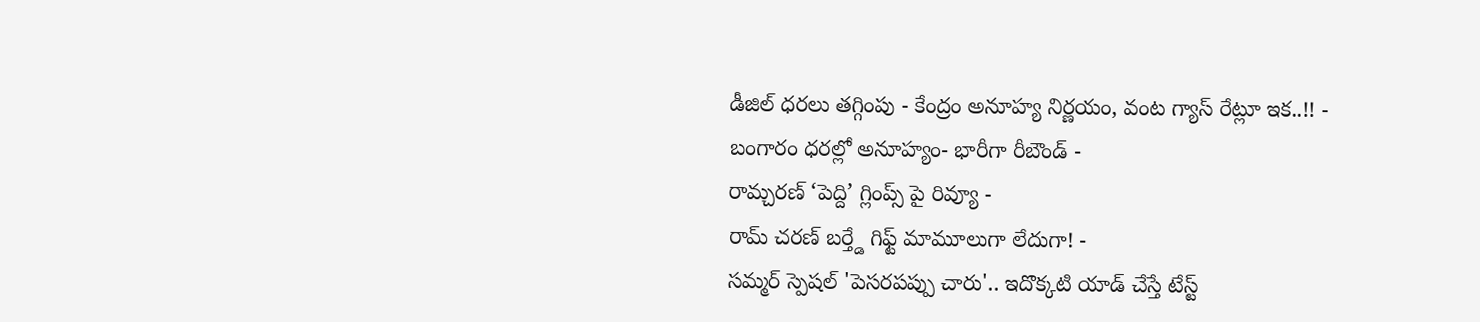డీజిల్ ధరలు తగ్గింపు - కేంద్రం అనూహ్య నిర్ణయం, వంట గ్యాస్ రేట్లూ ఇక..!! -
బంగారం ధరల్లో అనూహ్యం- భారీగా రీబౌండ్ -
రామ్చరణ్ ‘పెద్ది’ గ్లింప్స్ పై రివ్యూ -
రామ్ చరణ్ బర్త్డే గిఫ్ట్ మామూలుగా లేదుగా! -
సమ్మర్ స్పెషల్ 'పెసరపప్పు చారు'.. ఇదొక్కటి యాడ్ చేస్తే టేస్ట్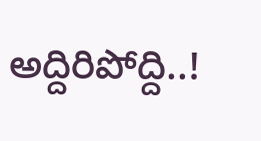అద్దిరిపోద్ది..!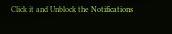Click it and Unblock the Notifications